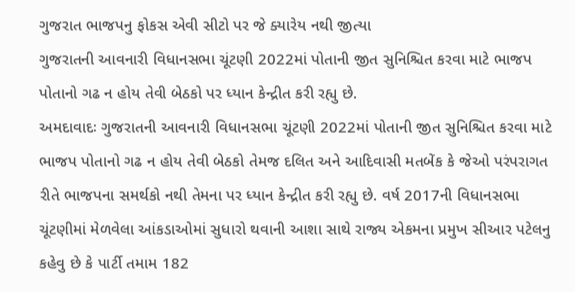ગુજરાત ભાજપનુ ફોકસ એવી સીટો પર જે ક્યારેય નથી જીત્યા
ગુજરાતની આવનારી વિધાનસભા ચૂંટણી 2022માં પોતાની જીત સુનિશ્ચિત કરવા માટે ભાજપ પોતાનો ગઢ ન હોય તેવી બેઠકો પર ધ્યાન કેન્દ્રીત કરી રહ્યુ છે.
અમદાવાદઃ ગુજરાતની આવનારી વિધાનસભા ચૂંટણી 2022માં પોતાની જીત સુનિશ્ચિત કરવા માટે ભાજપ પોતાનો ગઢ ન હોય તેવી બેઠકો તેમજ દલિત અને આદિવાસી મતબેંક કે જેઓ પરંપરાગત રીતે ભાજપના સમર્થકો નથી તેમના પર ધ્યાન કેન્દ્રીત કરી રહ્યુ છે. વર્ષ 2017ની વિધાનસભા ચૂંટણીમાં મેળવેલા આંકડાઓમાં સુધારો થવાની આશા સાથે રાજ્ય એકમના પ્રમુખ સીઆર પટેલનુ કહેવુ છે કે પાર્ટી તમામ 182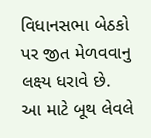વિધાનસભા બેઠકો પર જીત મેળવવાનુ લક્ષ્ય ધરાવે છે. આ માટે બૂથ લેવલે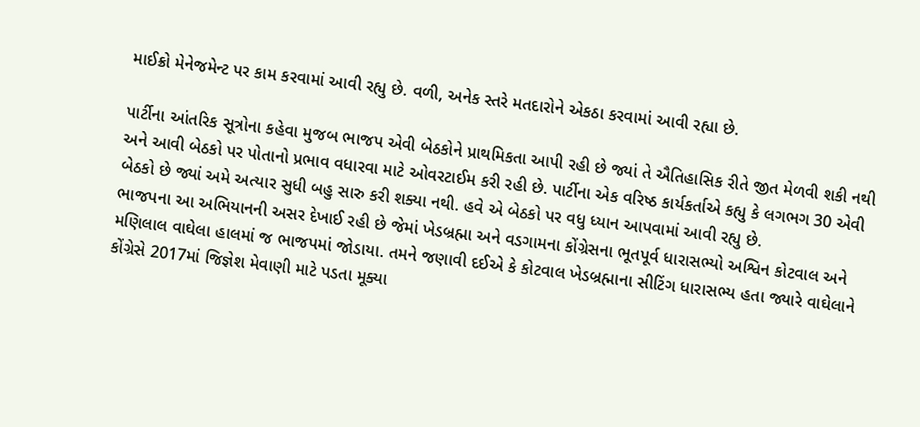માઈક્રો મેનેજમેન્ટ પર કામ કરવામાં આવી રહ્યુ છે. વળી, અનેક સ્તરે મતદારોને એકઠા કરવામાં આવી રહ્યા છે.

પાર્ટીના આંતરિક સૂત્રોના કહેવા મુજબ ભાજપ એવી બેઠકોને પ્રાથમિકતા આપી રહી છે જ્યાં તે ઐતિહાસિક રીતે જીત મેળવી શકી નથી અને આવી બેઠકો પર પોતાનો પ્રભાવ વધારવા માટે ઓવરટાઈમ કરી રહી છે. પાર્ટીના એક વરિષ્ઠ કાર્યકર્તાએ કહ્યુ કે લગભગ 30 એવી બેઠકો છે જ્યાં અમે અત્યાર સુધી બહુ સારુ કરી શક્યા નથી. હવે એ બેઠકો પર વધુ ધ્યાન આપવામાં આવી રહ્યુ છે.
ભાજપના આ અભિયાનની અસર દેખાઈ રહી છે જેમાં ખેડબ્રહ્મા અને વડગામના કોંગ્રેસના ભૂતપૂર્વ ધારાસભ્યો અશ્વિન કોટવાલ અને મણિલાલ વાઘેલા હાલમાં જ ભાજપમાં જોડાયા. તમને જણાવી દઈએ કે કોટવાલ ખેડબ્રહ્માના સીટિંગ ધારાસભ્ય હતા જ્યારે વાઘેલાને કોંગ્રેસે 2017માં જિજ્ઞેશ મેવાણી માટે પડતા મૂક્યા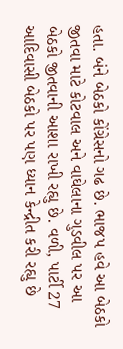હતા. બંને બેઠકો કોંગ્રેસનો ગઢ છે. ભાજપ હવે આ બેઠકો જીતવા માટે કોટવાલ અને વાઘેલાના ગુડવીલ પર આ બેઠકો જીતવાની આશા રાખી રહ્યુ છે. વળી, પાર્ટી 27 આદિવાસી બેઠકો પર પણ ધ્યાન કેન્દ્રીત કરી રહ્યુ છે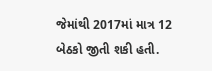જેમાંથી 2017માં માત્ર 12 બેઠકો જીતી શકી હતી.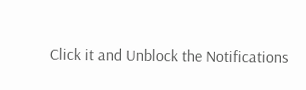Click it and Unblock the Notifications